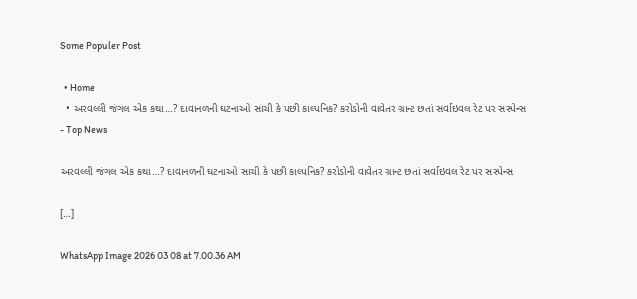Some Populer Post

  • Home
  • અરવલ્લી જંગલ એક કથા…? દાવાનળની ઘટનાઓ સાચી કે પછી કાલ્પનિક? કરોડોની વાવેતર ગ્રાન્ટ છતાં સર્વાઇવલ રેટ પર સસ્પેન્સ
- Top News

અરવલ્લી જંગલ એક કથા…? દાવાનળની ઘટનાઓ સાચી કે પછી કાલ્પનિક? કરોડોની વાવેતર ગ્રાન્ટ છતાં સર્વાઇવલ રેટ પર સસ્પેન્સ

[…]

WhatsApp Image 2026 03 08 at 7.00.36 AM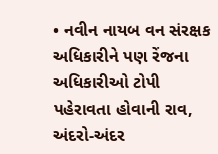• નવીન નાયબ વન સંરક્ષક અધિકારીને પણ રેંજના અધિકારીઓ ટોપી પહેરાવતા હોવાની રાવ, અંદરો-અંદર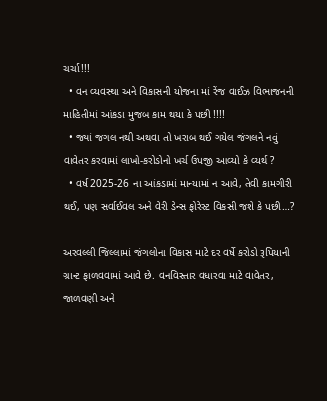ચર્ચા!!!
  • વન વ્યવસ્થા અને વિકાસની યોજના માં રેંજ વાઈઝ વિભાજનની માહિતીમાં આંકડા મુજબ કામ થયા કે પછી !!!!
  • જ્યાં જગલ નથી અથવા તો ખરાબ થઈ ગયેલ જંગલને નવું વાવેતર કરવામાં લાખો-કરોડોનો ખર્ચ ઉપજી આવ્યો કે વ્યર્થ ?
  • વર્ષ 2025-26 ના આંકડામાં માન્યામાં ન આવે, તેવી કામગીરી થઈ, પણ સર્વાઈવલ અને વેરી ડેન્સ ફોરેસ્ટ વિકસી જશે કે પછી…?

અરવલ્લી જિલ્લામાં જંગલોના વિકાસ માટે દર વર્ષે કરોડો રૂપિયાની ગ્રાન્ટ ફાળવવામાં આવે છે. વનવિસ્તાર વધારવા માટે વાવેતર, જાળવણી અને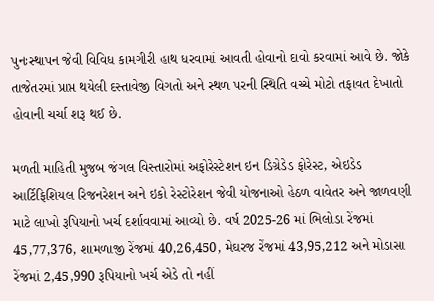પુનઃસ્થાપન જેવી વિવિધ કામગીરી હાથ ધરવામાં આવતી હોવાનો દાવો કરવામાં આવે છે. જોકે તાજેતરમાં પ્રાપ્ત થયેલી દસ્તાવેજી વિગતો અને સ્થળ પરની સ્થિતિ વચ્ચે મોટો તફાવત દેખાતો હોવાની ચર્ચા શરૂ થઈ છે.

મળતી માહિતી મુજબ જંગલ વિસ્તારોમાં અફોરેસ્ટેશન ઇન ડિગ્રેડેડ ફોરેસ્ટ, એઇડેડ આર્ટિફિશિયલ રિજનરેશન અને ઇકો રેસ્ટોરેશન જેવી યોજનાઓ હેઠળ વાવેતર અને જાળવણી માટે લાખો રૂપિયાનો ખર્ચ દર્શાવવામાં આવ્યો છે. વર્ષ 2025-26 માં ભિલોડા રેંજમાં 45,77,376, શામળાજી રેંજમાં 40,26,450, મેઘરજ રેંજમાં 43,95,212 અને મોડાસા રેંજમાં 2,45,990 રૂપિયાનો ખર્ચ એડે તો નહીં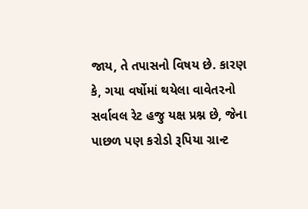જાય, તે તપાસનો વિષય છે. કારણ કે, ગયા વર્ષોમાં થયેલા વાવેતરનો સર્વાવલ રેટ હજુ યક્ષ પ્રશ્ન છે, જેના પાછળ પણ કરોડો રૂપિયા ગ્રાન્ટ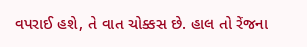વપરાઈ હશે, તે વાત ચોક્કસ છે. હાલ તો રેંજના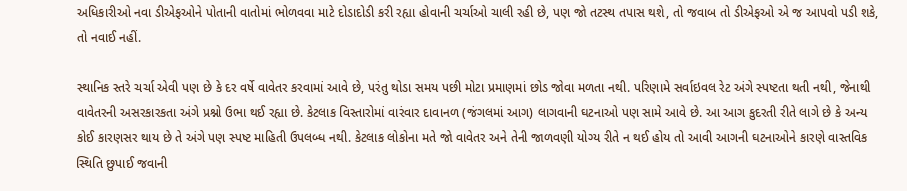અધિકારીઓ નવા ડીએફઓને પોતાની વાતોમાં ભોળવવા માટે દોડાદોડી કરી રહ્યા હોવાની ચર્ચાઓ ચાલી રહી છે, પણ જો તટસ્થ તપાસ થશે, તો જવાબ તો ડીએફઓ એ જ આપવો પડી શકે, તો નવાઈ નહીં.

સ્થાનિક સ્તરે ચર્ચા એવી પણ છે કે દર વર્ષે વાવેતર કરવામાં આવે છે, પરંતુ થોડા સમય પછી મોટા પ્રમાણમાં છોડ જોવા મળતા નથી. પરિણામે સર્વાઇવલ રેટ અંગે સ્પષ્ટતા થતી નથી, જેનાથી વાવેતરની અસરકારકતા અંગે પ્રશ્નો ઉભા થઈ રહ્યા છે. કેટલાક વિસ્તારોમાં વારંવાર દાવાનળ (જંગલમાં આગ) લાગવાની ઘટનાઓ પણ સામે આવે છે. આ આગ કુદરતી રીતે લાગે છે કે અન્ય કોઈ કારણસર થાય છે તે અંગે પણ સ્પષ્ટ માહિતી ઉપલબ્ધ નથી. કેટલાક લોકોના મતે જો વાવેતર અને તેની જાળવણી યોગ્ય રીતે ન થઈ હોય તો આવી આગની ઘટનાઓને કારણે વાસ્તવિક સ્થિતિ છુપાઈ જવાની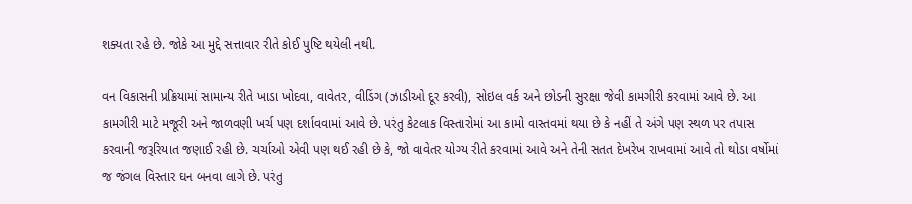શક્યતા રહે છે. જોકે આ મુદ્દે સત્તાવાર રીતે કોઈ પુષ્ટિ થયેલી નથી.

વન વિકાસની પ્રક્રિયામાં સામાન્ય રીતે ખાડા ખોદવા, વાવેતર, વીડિંગ (ઝાડીઓ દૂર કરવી), સોઇલ વર્ક અને છોડની સુરક્ષા જેવી કામગીરી કરવામાં આવે છે. આ કામગીરી માટે મજૂરી અને જાળવણી ખર્ચ પણ દર્શાવવામાં આવે છે. પરંતુ કેટલાક વિસ્તારોમાં આ કામો વાસ્તવમાં થયા છે કે નહીં તે અંગે પણ સ્થળ પર તપાસ કરવાની જરૂરિયાત જણાઈ રહી છે. ચર્ચાઓ એવી પણ થઈ રહી છે કે, જો વાવેતર યોગ્ય રીતે કરવામાં આવે અને તેની સતત દેખરેખ રાખવામાં આવે તો થોડા વર્ષોમાં જ જંગલ વિસ્તાર ઘન બનવા લાગે છે. પરંતુ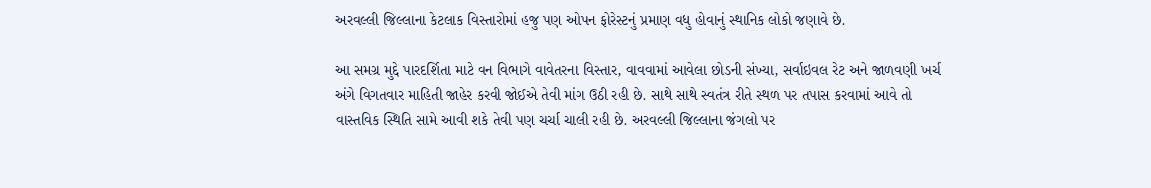અરવલ્લી જિલ્લાના કેટલાક વિસ્તારોમાં હજુ પણ ઓપન ફોરેસ્ટનું પ્રમાણ વધુ હોવાનું સ્થાનિક લોકો જણાવે છે.

આ સમગ્ર મુદ્દે પારદર્શિતા માટે વન વિભાગે વાવેતરના વિસ્તાર, વાવવામાં આવેલા છોડની સંખ્યા, સર્વાઇવલ રેટ અને જાળવણી ખર્ચ અંગે વિગતવાર માહિતી જાહેર કરવી જોઈએ તેવી માંગ ઉઠી રહી છે. સાથે સાથે સ્વતંત્ર રીતે સ્થળ પર તપાસ કરવામાં આવે તો વાસ્તવિક સ્થિતિ સામે આવી શકે તેવી પણ ચર્ચા ચાલી રહી છે. અરવલ્લી જિલ્લાના જંગલો પર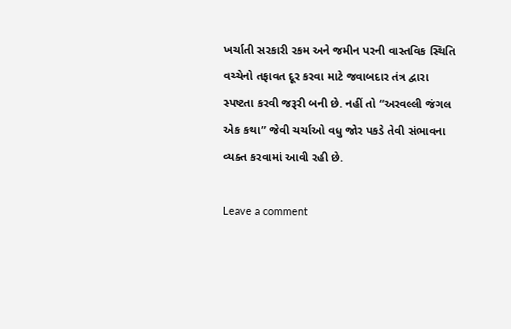ખર્ચાતી સરકારી રકમ અને જમીન પરની વાસ્તવિક સ્થિતિ વચ્ચેનો તફાવત દૂર કરવા માટે જવાબદાર તંત્ર દ્વારા સ્પષ્ટતા કરવી જરૂરી બની છે. નહીં તો “અરવલ્લી જંગલ એક કથા” જેવી ચર્ચાઓ વધુ જોર પકડે તેવી સંભાવના વ્યક્ત કરવામાં આવી રહી છે.

Leave a comment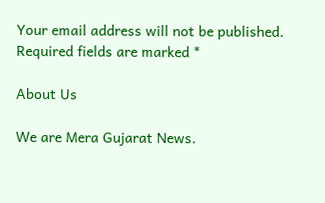Your email address will not be published. Required fields are marked *

About Us

We are Mera Gujarat News.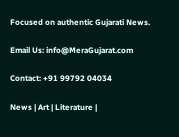Focused on authentic Gujarati News.

Email Us: info@MeraGujarat.com

Contact: +91 99792 04034

News | Art | Literature |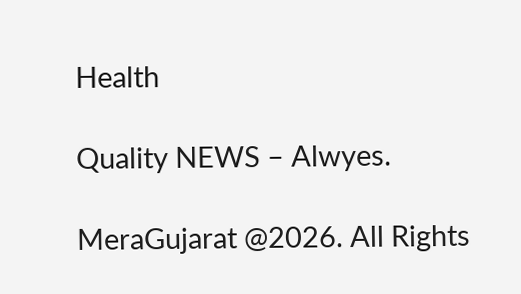Health

Quality NEWS – Alwyes.

MeraGujarat @2026. All Rights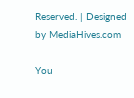Reserved. | Designed by MediaHives.com

You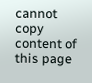cannot copy content of this page